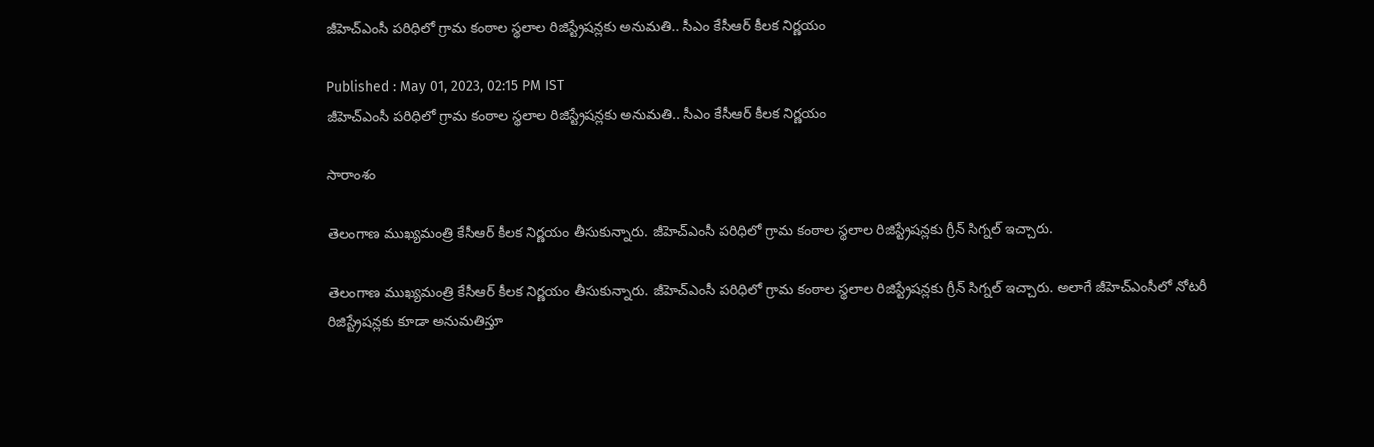జీహెచ్‌ఎంసీ పరిధిలో గ్రామ కంఠాల స్థలాల రిజిస్ట్రేషన్లకు అనుమతి.. సీఎం కేసీఆర్ కీలక నిర్ణయం

Published : May 01, 2023, 02:15 PM IST
జీహెచ్‌ఎంసీ పరిధిలో గ్రామ కంఠాల స్థలాల రిజిస్ట్రేషన్లకు అనుమతి.. సీఎం కేసీఆర్ కీలక నిర్ణయం

సారాంశం

తెలంగాణ ముఖ్యమంత్రి కేసీఆర్ కీలక నిర్ణయం తీసుకున్నారు. జీహెచ్‌ఎంసీ పరిధిలో గ్రామ కంఠాల స్థలాల రిజిస్ట్రేషన్లకు గ్రీన్ సిగ్నల్ ఇచ్చారు.

తెలంగాణ ముఖ్యమంత్రి కేసీఆర్ కీలక నిర్ణయం తీసుకున్నారు. జీహెచ్‌ఎంసీ పరిధిలో గ్రామ కంఠాల స్థలాల రిజిస్ట్రేషన్లకు గ్రీన్ సిగ్నల్ ఇచ్చారు. అలాగే జీహెచ్‌ఎంసీలో నోటరీ రిజిస్ట్రేషన్లకు కూడా అనుమతిస్తూ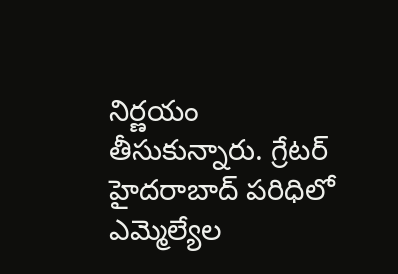నిర్ణయం  తీసుకున్నారు. గ్రేటర్ హైదరాబాద్ పరిధిలో ఎమ్మెల్యేల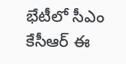భేటీలో సీఎం కేసీఆర్ ఈ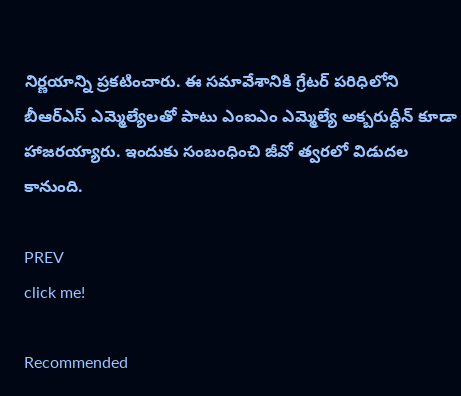నిర్ణయాన్ని ప్రకటించారు. ఈ సమావేశానికి గ్రేటర్ పరిధిలోని  బీఆర్ఎస్ ఎమ్మెల్యేలతో పాటు ఎంఐఎం ఎమ్మెల్యే అక్బరుద్దీన్ కూడా హాజరయ్యారు. ఇందుకు సంబంధించి జీవో త్వరలో విడుదల కానుంది.

PREV
click me!

Recommended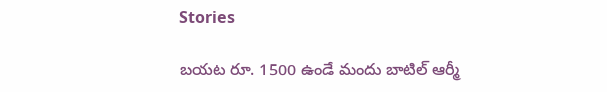Stories

బ‌య‌ట రూ. 1500 ఉండే మందు బాటిల్ ఆర్మీ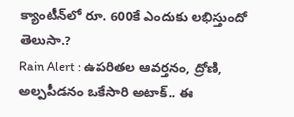క్యాంటీన్‌లో రూ. 600కే ఎందుకు ల‌భిస్తుందో తెలుసా.?
Rain Alert : ఉపరితల ఆవర్తనం, ద్రోణి, అల్పపీడనం ఒకేసారి అటాక్.. ఈ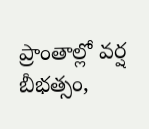ప్రాంతాల్లో వర్ష బీభత్సం,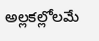అల్లకల్లోలమే